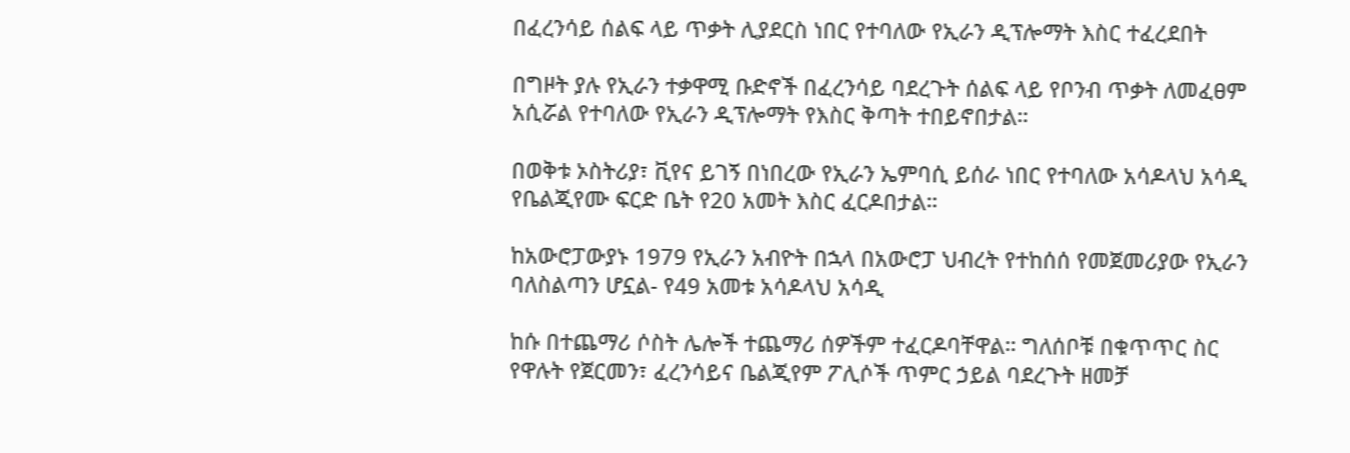በፈረንሳይ ሰልፍ ላይ ጥቃት ሊያደርስ ነበር የተባለው የኢራን ዲፕሎማት እስር ተፈረደበት

በግዞት ያሉ የኢራን ተቃዋሚ ቡድኖች በፈረንሳይ ባደረጉት ሰልፍ ላይ የቦንብ ጥቃት ለመፈፀም አሲሯል የተባለው የኢራን ዲፕሎማት የእስር ቅጣት ተበይኖበታል።

በወቅቱ ኦስትሪያ፣ ቪየና ይገኝ በነበረው የኢራን ኤምባሲ ይሰራ ነበር የተባለው አሳዶላህ አሳዲ የቤልጂየሙ ፍርድ ቤት የ20 አመት እስር ፈርዶበታል።

ከአውሮፓውያኑ 1979 የኢራን አብዮት በኋላ በአውሮፓ ህብረት የተከሰሰ የመጀመሪያው የኢራን ባለስልጣን ሆኗል- የ49 አመቱ አሳዶላህ አሳዲ

ከሱ በተጨማሪ ሶስት ሌሎች ተጨማሪ ሰዎችም ተፈርዶባቸዋል። ግለሰቦቹ በቁጥጥር ስር የዋሉት የጀርመን፣ ፈረንሳይና ቤልጂየም ፖሊሶች ጥምር ኃይል ባደረጉት ዘመቻ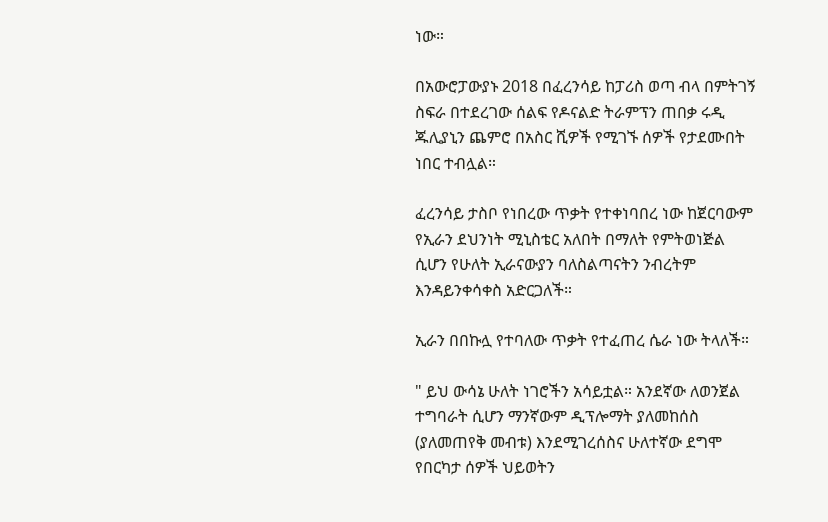ነው።

በአውሮፓውያኑ 2018 በፈረንሳይ ከፓሪስ ወጣ ብላ በምትገኝ ስፍራ በተደረገው ሰልፍ የዶናልድ ትራምፕን ጠበቃ ሩዲ ጁሊያኒን ጨምሮ በአስር ሺዎች የሚገኙ ሰዎች የታደሙበት ነበር ተብሏል።

ፈረንሳይ ታስቦ የነበረው ጥቃት የተቀነባበረ ነው ከጀርባውም የኢራን ደህንነት ሚኒስቴር አለበት በማለት የምትወነጅል ሲሆን የሁለት ኢራናውያን ባለስልጣናትን ንብረትም እንዳይንቀሳቀስ አድርጋለች።

ኢራን በበኩሏ የተባለው ጥቃት የተፈጠረ ሴራ ነው ትላለች።

" ይህ ውሳኔ ሁለት ነገሮችን አሳይቷል። አንደኛው ለወንጀል ተግባራት ሲሆን ማንኛውም ዲፕሎማት ያለመከሰስ (ያለመጠየቅ መብቱ) እንደሚገረሰስና ሁለተኛው ደግሞ የበርካታ ሰዎች ህይወትን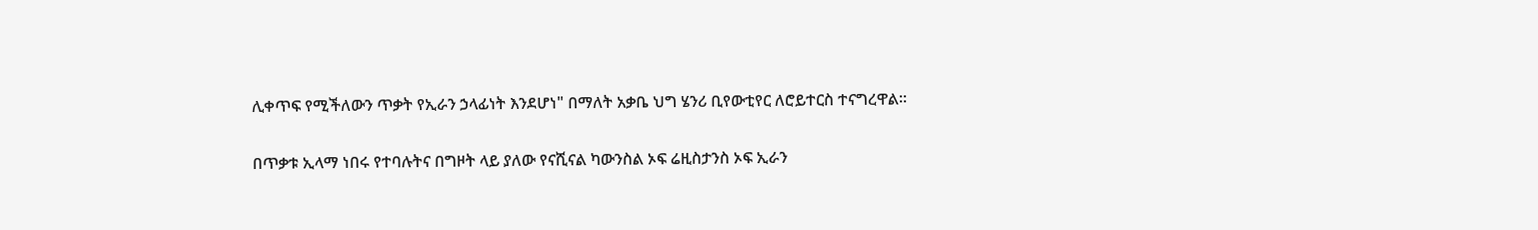ሊቀጥፍ የሚችለውን ጥቃት የኢራን ኃላፊነት እንደሆነ" በማለት አቃቤ ህግ ሄንሪ ቢየውቲየር ለሮይተርስ ተናግረዋል።

በጥቃቱ ኢላማ ነበሩ የተባሉትና በግዞት ላይ ያለው የናሺናል ካውንስል ኦፍ ሬዚስታንስ ኦፍ ኢራን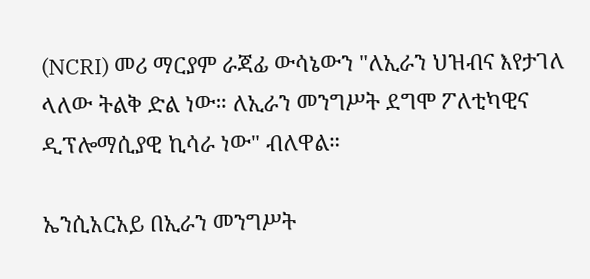(NCRI) መሪ ማርያም ራጃፊ ውሳኔውን "ለኢራን ህዝብና እየታገለ ላለው ትልቅ ድል ነው። ለኢራን መንግሥት ደግሞ ፖለቲካዊና ዲፕሎማሲያዊ ኪሳራ ነው" ብለዋል።

ኤንሲአርአይ በኢራን መንግሥት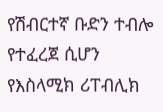የሽብርተኛ ቡድን ተብሎ የተፈረጀ ሲሆን የእስላሚክ ሪፐብሊክ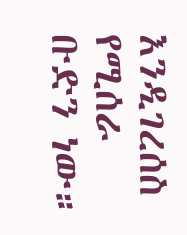እንዲገረሰስ የሚሰራ ቡድን ነው።